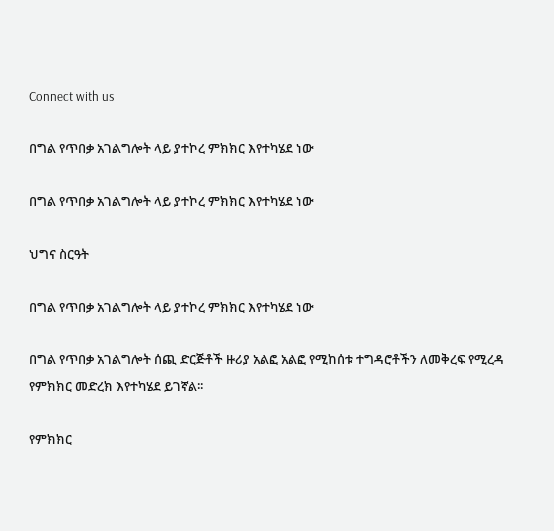Connect with us

በግል የጥበቃ አገልግሎት ላይ ያተኮረ ምክክር እየተካሄደ ነው

በግል የጥበቃ አገልግሎት ላይ ያተኮረ ምክክር እየተካሄደ ነው

ህግና ስርዓት

በግል የጥበቃ አገልግሎት ላይ ያተኮረ ምክክር እየተካሄደ ነው

በግል የጥበቃ አገልግሎት ሰጪ ድርጅቶች ዙሪያ አልፎ አልፎ የሚከሰቱ ተግዳሮቶችን ለመቅረፍ የሚረዳ የምክክር መድረክ እየተካሄደ ይገኛል፡፡

የምክክር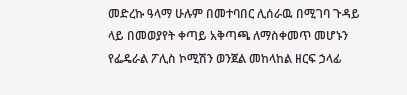መድረኩ ዓላማ ሁሉም በመተባበር ሊሰራዉ በሚገባ ጉዳይ ላይ በመወያየት ቀጣይ አቅጣጫ ለማስቀመጥ መሆኑን የፌዴራል ፖሊስ ኮሚሽን ወንጀል መከላከል ዘርፍ ኃላፊ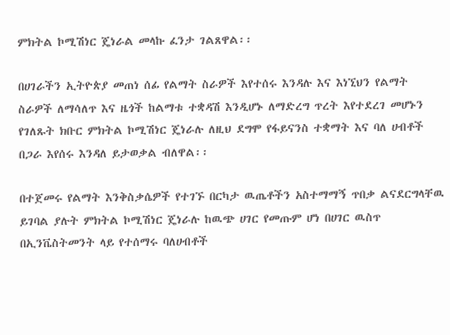ምክትል ኮሚሽነር ጄነራል መላኩ ፈንታ ገልጸዋል፡፡

በሀገራችን ኢትዮጵያ መጠነ ሰፊ የልማት ስራዎች እየተሰሩ እንዳሉ እና እነኚህን የልማት ስራዎች ለማሳለጥ እና ዜጎች ከልማቱ ተቋዳሽ እንዲሆኑ ለማድረግ ጥረት እየተደረገ መሆኑን የገለጹት ክቡር ምክትል ኮሚሽነር ጄነራሉ ለዚህ ደግሞ የፋይናንስ ተቋማት እና ባለ ሀብቶች በጋራ እየሰሩ እንዳለ ይታወቃል ብለዋል፡፡

በተጀመሩ የልማት እንቅስቃሴዎች የተገኙ በርካታ ዉጤቶችን አስተማማኝ ጥበቃ ልናደርግላቸዉ ይገባል ያሉት ምክትል ኮሚሽነር ጄነራሉ ከዉጭ ሀገር የመጡም ሆነ በሀገር ዉስጥ በኢንቬስትመንት ላይ የተሰማሩ ባለሀብቶች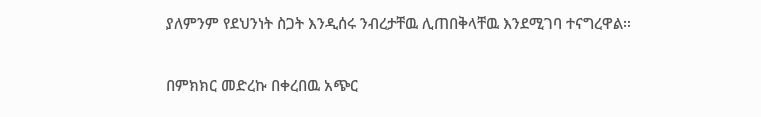ያለምንም የደህንነት ስጋት እንዲሰሩ ንብረታቸዉ ሊጠበቅላቸዉ እንደሚገባ ተናግረዋል፡፡

በምክክር መድረኩ በቀረበዉ አጭር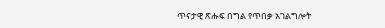ጥናታዊ ጽሑፍ በግል የጥበቃ አገልግሎት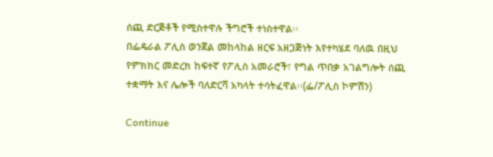ሰጪ ድርጅቶች የሚስተዋሉ ችግሮች ተነስተዋል፡፡
በፌዴራል ፖሊስ ወንጀል መከላከል ዘርፍ አዘጋጅነት እየተካሄደ ባለዉ በዚህ የምክክር መድረክ ከፍተኛ የፖሊስ አመራሮች፣ የግል ጥበቃ አገልግሎት ሰጪ ተቋማት እና ሌሎች ባለድርሻ አካላት ተሳትፈዋል፡፡(ፌ/ፖሊስ ኮምሽን)

Continue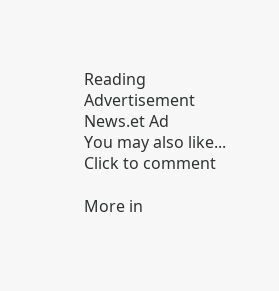Reading
Advertisement News.et Ad
You may also like...
Click to comment

More in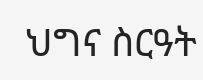ህግና ስርዓት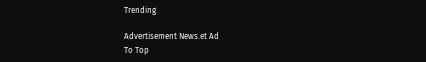Trending

Advertisement News.et Ad
To Top